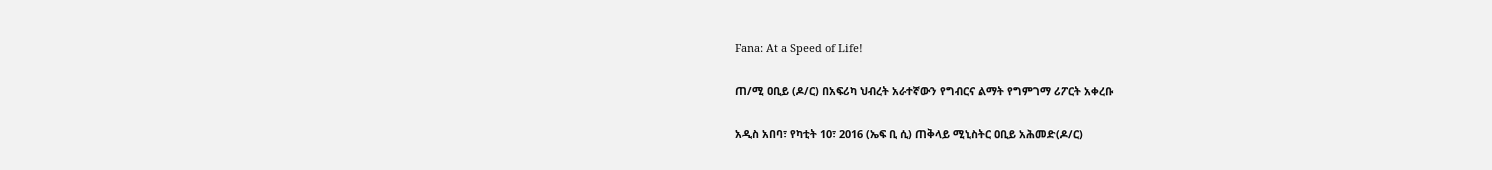Fana: At a Speed of Life!

ጠ/ሚ ዐቢይ (ዶ/ር) በአፍሪካ ህብረት አራተኛውን የግብርና ልማት የግምገማ ሪፖርት አቀረቡ

አዲስ አበባ፣ የካቲት 10፣ 2016 (ኤፍ ቢ ሲ) ጠቅላይ ሚኒስትር ዐቢይ አሕመድ(ዶ/ር)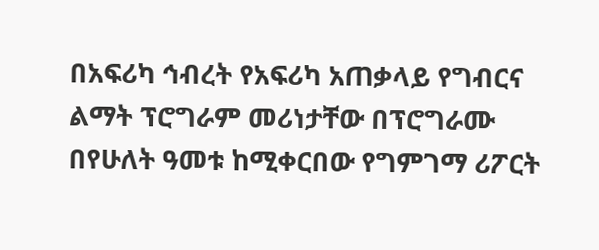በአፍሪካ ኅብረት የአፍሪካ አጠቃላይ የግብርና ልማት ፕሮግራም መሪነታቸው በፕሮግራሙ በየሁለት ዓመቱ ከሚቀርበው የግምገማ ሪፖርት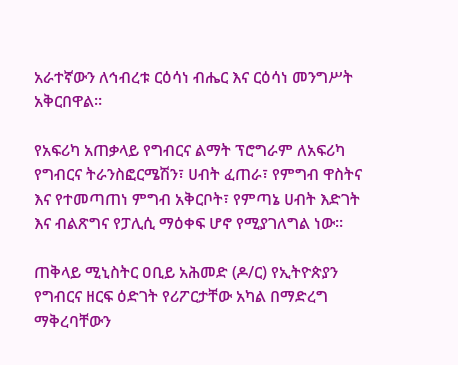አራተኛውን ለኅብረቱ ርዕሳነ ብሔር እና ርዕሳነ መንግሥት አቅርበዋል።

የአፍሪካ አጠቃላይ የግብርና ልማት ፕሮግራም ለአፍሪካ የግብርና ትራንስፎርሜሽን፣ ሀብት ፈጠራ፣ የምግብ ዋስትና እና የተመጣጠነ ምግብ አቅርቦት፣ የምጣኔ ሀብት እድገት እና ብልጽግና የፓሊሲ ማዕቀፍ ሆኖ የሚያገለግል ነው።

ጠቅላይ ሚኒስትር ዐቢይ አሕመድ (ዶ/ር) የኢትዮጵያን የግብርና ዘርፍ ዕድገት የሪፖርታቸው አካል በማድረግ ማቅረባቸውን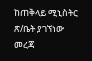ከጠቅላይ ሚኒስትር ጽ/ቤት ያገኘነው መረጃ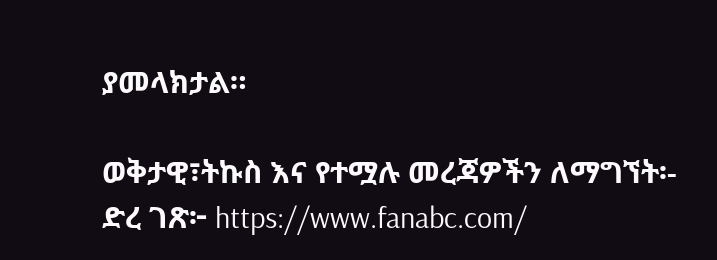ያመላክታል።

ወቅታዊ፣ትኩስ እና የተሟሉ መረጃዎችን ለማግኘት፡-
ድረ ገጽ፦ https://www.fanabc.com/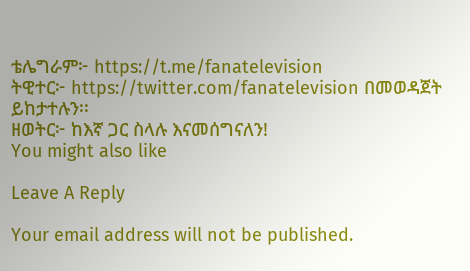ቴሌግራም፦ https://t.me/fanatelevision
ትዊተር፦ https://twitter.com/fanatelevision በመወዳጀት ይከታተሉን፡፡
ዘወትር፦ ከእኛ ጋር ስላሉ እናመሰግናለን!
You might also like

Leave A Reply

Your email address will not be published.